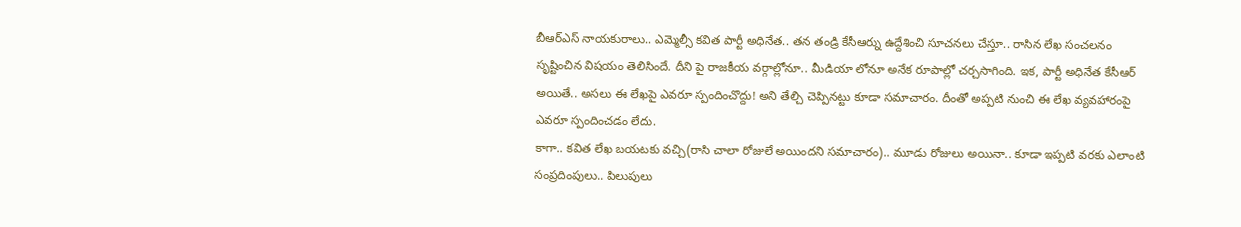బీఆర్ఎస్ నాయకురాలు.. ఎమ్మెల్సీ కవిత పార్టీ అధినేత.. తన తండ్రి కేసీఆర్ను ఉద్దేశించి సూచనలు చేస్తూ.. రాసిన లేఖ సంచలనం సృష్టించిన విషయం తెలిసిందే. దీని పై రాజకీయ వర్గాల్లోనూ.. మీడియా లోనూ అనేక రూపాల్లో చర్చసాగింది. ఇక, పార్టీ అధినేత కేసీఆర్ అయితే.. అసలు ఈ లేఖపై ఎవరూ స్పందించొద్దు! అని తేల్చి చెప్పినట్టు కూడా సమాచారం. దీంతో అప్పటి నుంచి ఈ లేఖ వ్యవహారంపై ఎవరూ స్పందించడం లేదు.
కాగా.. కవిత లేఖ బయటకు వచ్చి(రాసి చాలా రోజులే అయిందని సమాచారం).. మూడు రోజులు అయినా.. కూడా ఇప్పటి వరకు ఎలాంటి సంప్రదింపులు.. పిలుపులు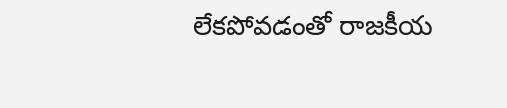లేకపోవడంతో రాజకీయ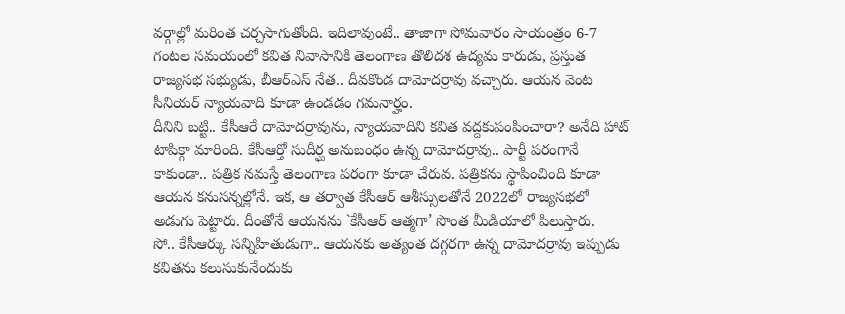వర్గాల్లో మరింత చర్చసాగుతోంది. ఇదిలావుంటే.. తాజాగా సోమవారం సాయంత్రం 6-7 గంటల సమయంలో కవిత నివాసానికి తెలంగాణ తొలిదశ ఉద్యమ కారుడు, ప్రస్తుత రాజ్యసభ సభ్యుడు, బీఆర్ఎస్ నేత.. దీవకొండ దామోదర్రావు వచ్చారు. ఆయన వెంట సీనియర్ న్యాయవాది కూడా ఉండడం గమనార్హం.
దీనిని బట్టి.. కేసీఆరే దామోదర్రావును, న్యాయవాదిని కవిత వద్దకుపంపించారా? అనేది హాట్ టాపిక్గా మారింది. కేసీఆర్తో సుదీర్ఘ అనుబంధం ఉన్న దామోదర్రావు.. పార్టీ పరంగానే కాకుండా.. పత్రిక నమస్తే తెలంగాణ పరంగా కూడా చేరువ. పత్రికను స్థాపించింది కూడా ఆయన కనుసన్నల్లోనే. ఇక, ఆ తర్వాత కేసీఆర్ ఆశీస్సులతోనే 2022లో రాజ్యసభలో అడుగు పెట్టారు. దీంతోనే ఆయనను `కేసీఆర్ ఆత్మగా’ సొంత మీడియాలో పిలుస్తారు.
సో.. కేసీఆర్కు సన్నిహితుడుగా.. ఆయనకు అత్యంత దగ్గరగా ఉన్న దామోదర్రావు ఇప్పుడు కవితను కలుసుకునేందుకు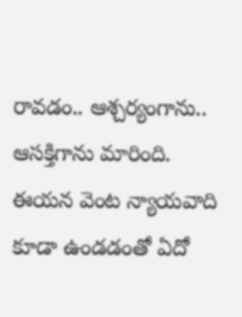రావడం.. ఆశ్చర్యంగాను.. ఆసక్తిగాను మారింది. ఈయన వెంట న్యాయవాది కూడా ఉండడంతో ఏదో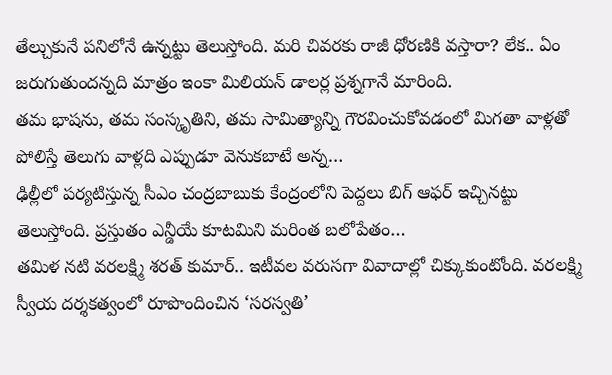తేల్చుకునే పనిలోనే ఉన్నట్టు తెలుస్తోంది. మరి చివరకు రాజీ ధోరణికి వస్తారా? లేక.. ఏం జరుగుతుందన్నది మాత్రం ఇంకా మిలియన్ డాలర్ల ప్రశ్నగానే మారింది.
తమ భాషను, తమ సంస్కృతిని, తమ సామిత్యాన్ని గౌరవించుకోవడంలో మిగతా వాళ్లతో పోలిస్తే తెలుగు వాళ్లది ఎప్పుడూ వెనుకబాటే అన్న…
ఢిల్లీలో పర్యటిస్తున్న సీఎం చంద్రబాబుకు కేంద్రంలోని పెద్దలు బిగ్ ఆఫర్ ఇచ్చినట్టు తెలుస్తోంది. ప్రస్తుతం ఎన్డీయే కూటమిని మరింత బలోపేతం…
తమిళ నటి వరలక్ష్మి శరత్ కుమార్.. ఇటీవల వరుసగా వివాదాల్లో చిక్కుకుంటోంది. వరలక్ష్మి స్వీయ దర్శకత్వంలో రూపొందించిన ‘సరస్వతి’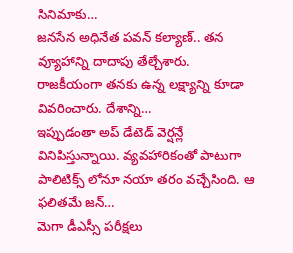సినిమాకు…
జనసేన అధినేత పవన్ కల్యాణ్.. తన వ్యూహాన్ని దాదాపు తేల్చేశారు. రాజకీయంగా తనకు ఉన్న లక్ష్యాన్ని కూడా వివరించారు. దేశాన్ని…
ఇప్పుడంతా అప్ డేటెడ్ వెర్షన్లే వినిపిస్తున్నాయి. వ్యవహారికంతో పాటుగా పాలిటిక్స్ లోనూ నయా తరం వచ్చేసింది. ఆ ఫలితమే జన్…
మెగా డీఎస్సీ పరీక్షలు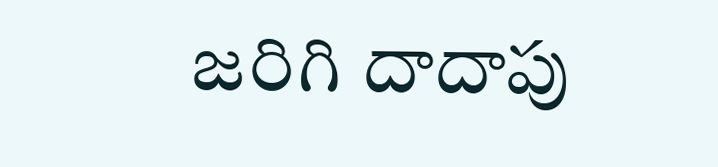జరిగి దాదాపు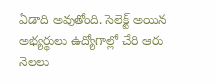ఏడాది అవుతోంది. సెలెక్ట్ అయిన అభ్యర్థులు ఉద్యోగాల్లో చేరి ఆరు నెలలు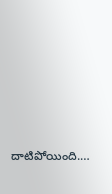దాటిపోయింది.…